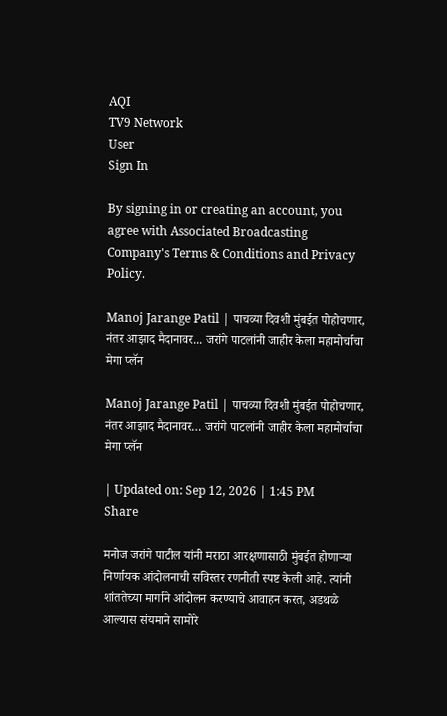AQI
TV9 Network
User
Sign In

By signing in or creating an account, you agree with Associated Broadcasting Company's Terms & Conditions and Privacy Policy.

Manoj Jarange Patil | पाचव्या दिवशी मुंबईत पोहोचणार, नंतर आझाद मैदानावर... जरांगे पाटलांनी जाहीर केला महामोर्चाचा मेगा प्लॅन

Manoj Jarange Patil | पाचव्या दिवशी मुंबईत पोहोचणार, नंतर आझाद मैदानावर… जरांगे पाटलांनी जाहीर केला महामोर्चाचा मेगा प्लॅन

| Updated on: Sep 12, 2026 | 1:45 PM
Share

मनोज जरांगे पाटील यांनी मराठा आरक्षणासाठी मुंबईत होणाऱ्या निर्णायक आंदोलनाची सविस्तर रणनीती स्पष्ट केली आहे. त्यांनी शांततेच्या मार्गाने आंदोलन करण्याचे आवाहन करत, अडथळे आल्यास संयमाने सामोरे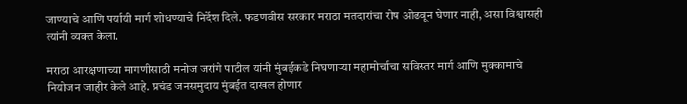जाण्याचे आणि पर्यायी मार्ग शोधण्याचे निर्देश दिले. फडणवीस सरकार मराठा मतदारांचा रोष ओढवून घेणार नाही, असा विश्वासही त्यांनी व्यक्त केला.

मराठा आरक्षणाच्या मागणीसाठी मनोज जरांगे पाटील यांनी मुंबईकडे निघणाऱ्या महामोर्चाचा सविस्तर मार्ग आणि मुक्कामाचे नियोजन जाहीर केले आहे. प्रचंड जनसमुदाय मुंबईत दाखल होणार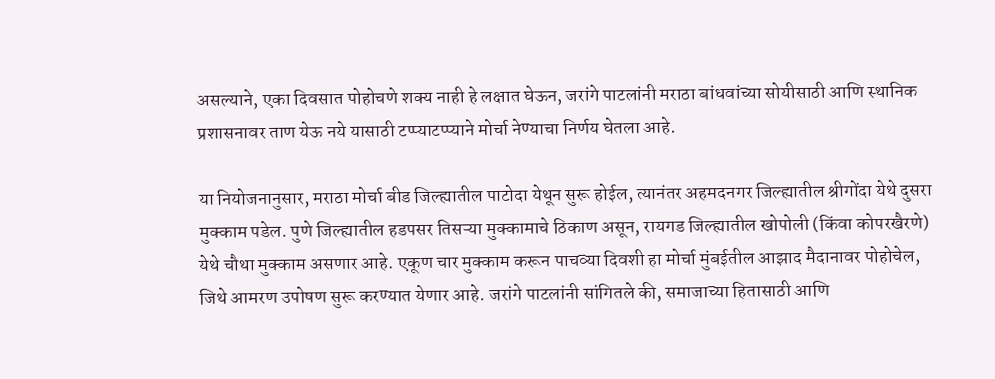असल्याने, एका दिवसात पोहोचणे शक्य नाही हे लक्षात घेऊन, जरांगे पाटलांनी मराठा बांधवांच्या सोयीसाठी आणि स्थानिक प्रशासनावर ताण येऊ नये यासाठी टप्प्याटप्प्याने मोर्चा नेण्याचा निर्णय घेतला आहे.

या नियोजनानुसार, मराठा मोर्चा बीड जिल्ह्यातील पाटोदा येथून सुरू होईल, त्यानंतर अहमदनगर जिल्ह्यातील श्रीगोंदा येथे दुसरा मुक्काम पडेल. पुणे जिल्ह्यातील हडपसर तिसऱ्या मुक्कामाचे ठिकाण असून, रायगड जिल्ह्यातील खोपोली (किंवा कोपरखैरणे) येथे चौथा मुक्काम असणार आहे. एकूण चार मुक्काम करून पाचव्या दिवशी हा मोर्चा मुंबईतील आझाद मैदानावर पोहोचेल, जिथे आमरण उपोषण सुरू करण्यात येणार आहे. जरांगे पाटलांनी सांगितले की, समाजाच्या हितासाठी आणि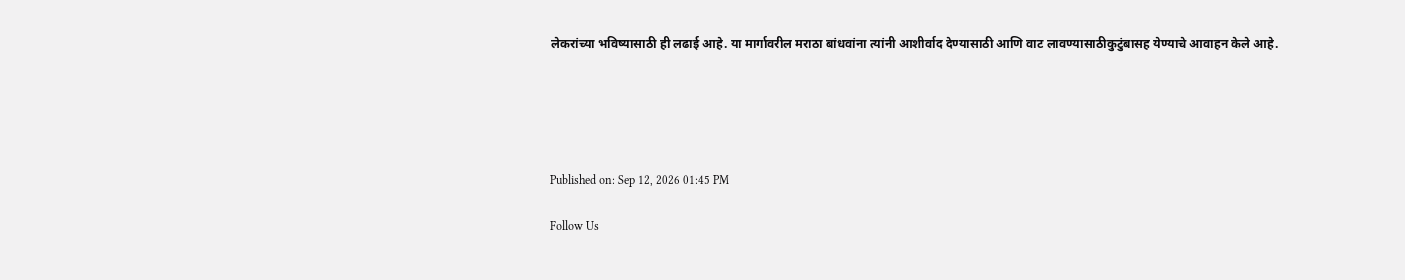लेकरांच्या भविष्यासाठी ही लढाई आहे. या मार्गावरील मराठा बांधवांना त्यांनी आशीर्वाद देण्यासाठी आणि वाट लावण्यासाठीकुटुंबासह येण्याचे आवाहन केले आहे.





Published on: Sep 12, 2026 01:45 PM

Follow Us